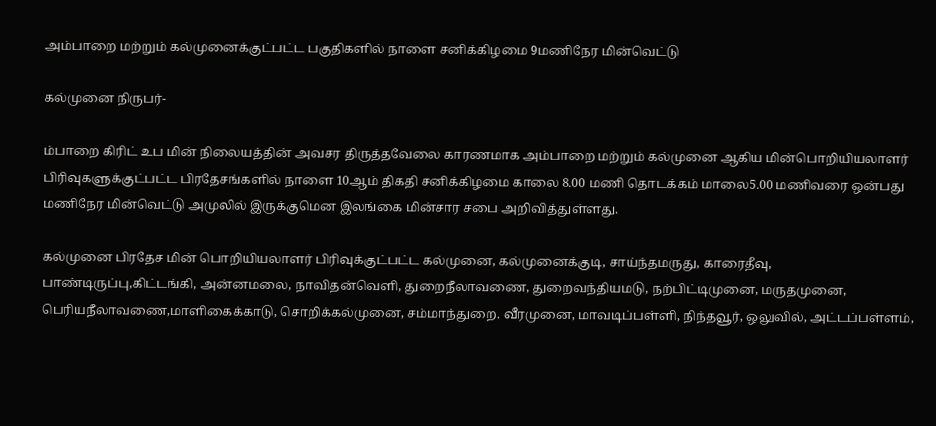அம்பாறை மற்றும் கல்முனைக்குட்பட்ட பகுதிகளில் நாளை சனிக்கிழமை 9மணிநேர மின்வெட்டு

கல்முனை நிருபர்-

ம்பாறை கிரிட் உப மின் நிலையத்தின் அவசர திருத்தவேலை காரணமாக அம்பாறை மற்றும் கல்முனை ஆகிய மின்பொறியியலாளர் பிரிவுகளுக்குட்பட்ட பிரதேசங்களில் நாளை 10ஆம் திகதி சனிக்கிழமை காலை 8.00 மணி தொடக்கம் மாலை5.00 மணிவரை ஒன்பது மணிநேர மின்வெட்டு அமுலில் இருக்குமென இலங்கை மின்சார சபை அறிவித்துள்ளது.

கல்முனை பிரதேச மின் பொறியியலாளர் பிரிவுக்குட்பட்ட கல்முனை, கல்முனைக்குடி, சாய்ந்தமருது, காரைதீவு, பாண்டிருப்பு,கிட்டங்கி, அன்னமலை, நாவிதன்வெளி, துறைநீலாவணை, துறைவந்தியமடு, நற்பிட்டிமுனை, மருதமுனை, பெரியநீலாவணை,மாளிகைக்காடு, சொறிக்கல்முனை, சம்மாந்துறை. வீரமுனை, மாவடிப்பள்ளி, நிந்தவூர், ஒலுவில், அட்டப்பள்ளம்,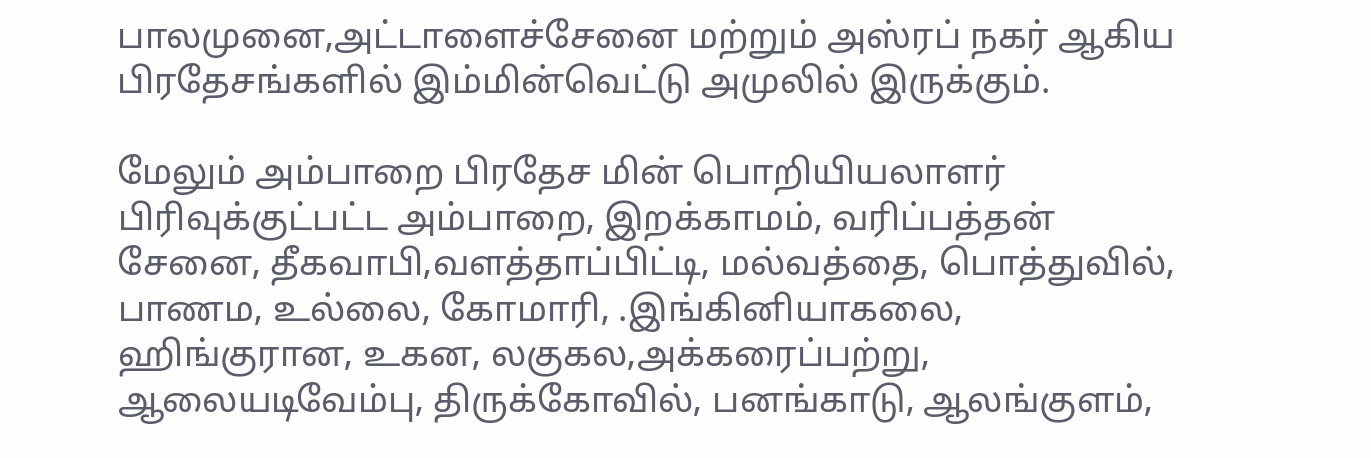பாலமுனை,அட்டாளைச்சேனை மற்றும் அஸ்ரப் நகர் ஆகிய பிரதேசங்களில் இம்மின்வெட்டு அமுலில் இருக்கும்.

மேலும் அம்பாறை பிரதேச மின் பொறியியலாளர் பிரிவுக்குட்பட்ட அம்பாறை, இறக்காமம், வரிப்பத்தன் சேனை, தீகவாபி,வளத்தாப்பிட்டி, மல்வத்தை, பொத்துவில், பாணம, உல்லை, கோமாரி, .இங்கினியாகலை, ஹிங்குரான, உகன, லகுகல,அக்கரைப்பற்று, ஆலையடிவேம்பு, திருக்கோவில், பனங்காடு, ஆலங்குளம்,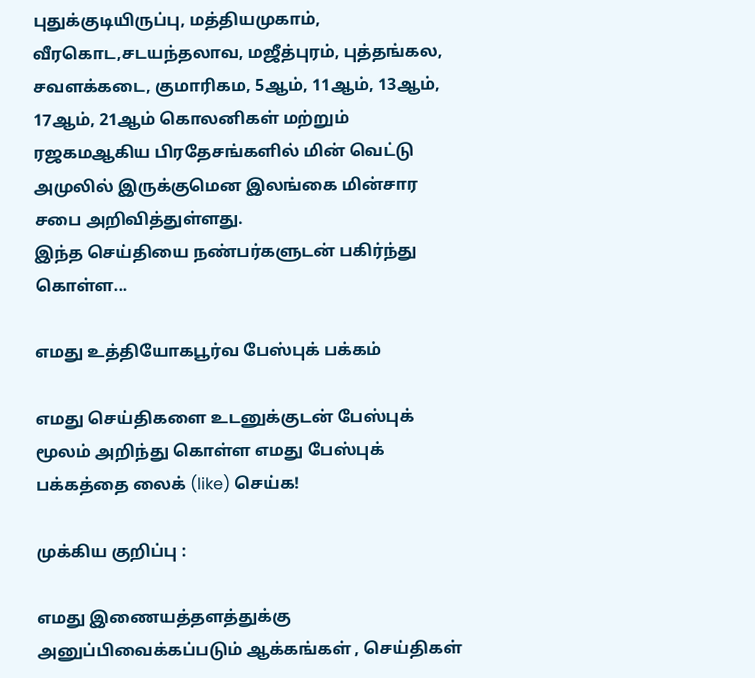புதுக்குடியிருப்பு, மத்தியமுகாம், வீரகொட,சடயந்தலாவ, மஜீத்புரம், புத்தங்கல, சவளக்கடை, குமாரிகம, 5ஆம், 11ஆம், 13ஆம், 17ஆம், 21ஆம் கொலனிகள் மற்றும் ரஜகமஆகிய பிரதேசங்களில் மின் வெட்டு அமுலில் இருக்குமென இலங்கை மின்சார சபை அறிவித்துள்ளது.
இந்த செய்தியை நண்பர்களுடன் பகிர்ந்து கொள்ள...

எமது உத்தியோகபூர்வ பேஸ்புக் பக்கம்

எமது செய்திகளை உடனுக்குடன் பேஸ்புக் மூலம் அறிந்து கொள்ள எமது பேஸ்புக் பக்கத்தை லைக் (like) செய்க!

முக்கிய குறிப்பு :

எமது இணையத்தளத்துக்கு அனுப்பிவைக்கப்படும் ஆக்கங்கள் , செய்திகள்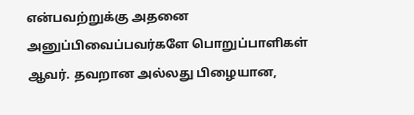என்பவற்றுக்கு அதனை அனுப்பிவைப்பவர்களே பொறுப்பாளிகள் ஆவர். தவறான அல்லது பிழையான,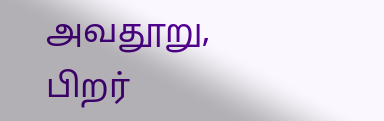அவதூறு, பிறர்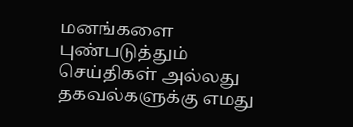மனங்களை புண்படுத்தும் செய்திகள் அல்லது தகவல்களுக்கு எமது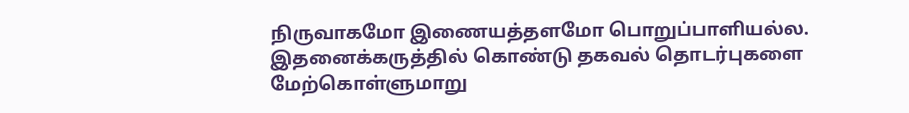நிருவாகமோ இணையத்தளமோ பொறுப்பாளியல்ல. இதனைக்கருத்தில் கொண்டு தகவல் தொடர்புகளை மேற்கொள்ளுமாறு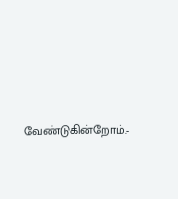வேண்டுகின்றோம்.-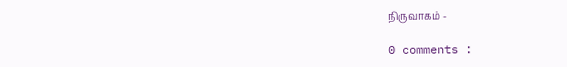நிருவாகம் -

0 comments :